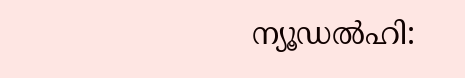ന്യൂഡൽഹി: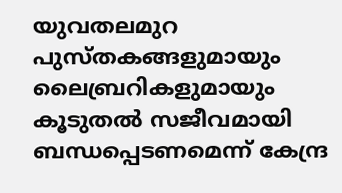യുവതലമുറ പുസ്തകങ്ങളുമായും ലൈബ്രറികളുമായും കൂടുതൽ സജീവമായി ബന്ധപ്പെടണമെന്ന് കേന്ദ്ര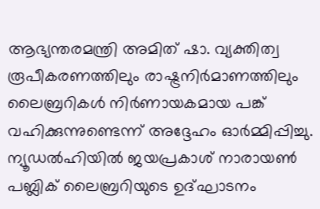ആഭ്യന്തരമന്ത്രി അമിത് ഷാ. വ്യക്തിത്വ രൂപീകരണത്തിലും രാഷ്ട്രനിർമാണത്തിലും ലൈബ്രറികൾ നിർണായകമായ പങ്ക് വഹിക്കുന്നുണ്ടെന്ന് അദ്ദേഹം ഓർമ്മിപ്പിച്ചു. ന്യൂഡൽഹിയിൽ ജയപ്രകാശ് നാരായൺ പബ്ലിക് ലൈബ്രറിയുടെ ഉദ്ഘാടനം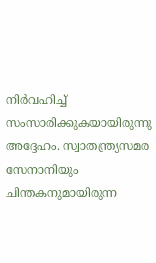നിർവഹിച്ച് സംസാരിക്കുകയായിരുന്നു അദ്ദേഹം. സ്വാതന്ത്ര്യസമര സേനാനിയും ചിന്തകനുമായിരുന്ന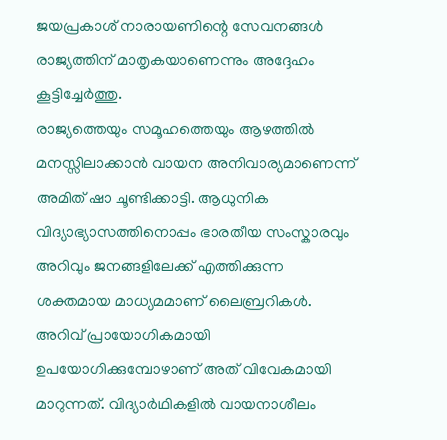ജയപ്രകാശ് നാരായണിന്റെ സേവനങ്ങൾ രാജ്യത്തിന് മാതൃകയാണെന്നും അദ്ദേഹം കൂട്ടിച്ചേർത്തു.
രാജ്യത്തെയും സമൂഹത്തെയും ആഴത്തിൽ മനസ്സിലാക്കാൻ വായന അനിവാര്യമാണെന്ന് അമിത് ഷാ ചൂണ്ടിക്കാട്ടി. ആധുനിക വിദ്യാഭ്യാസത്തിനൊപ്പം ഭാരതീയ സംസ്കാരവും അറിവും ജനങ്ങളിലേക്ക് എത്തിക്കുന്ന ശക്തമായ മാധ്യമമാണ് ലൈബ്രറികൾ. അറിവ് പ്രായോഗികമായി ഉപയോഗിക്കുമ്പോഴാണ് അത് വിവേകമായി മാറുന്നത്. വിദ്യാർഥികളിൽ വായനാശീലം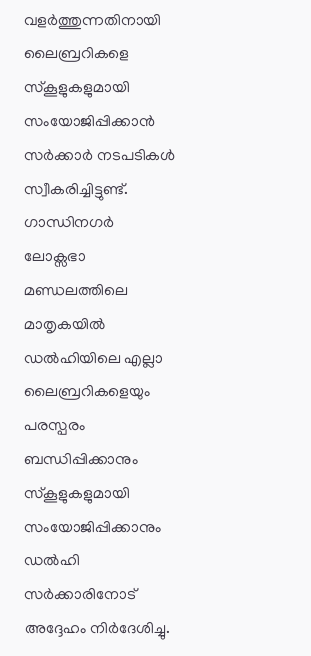വളർത്തുന്നതിനായി ലൈബ്രറികളെ സ്കൂളുകളുമായി സംയോജിപ്പിക്കാൻ സർക്കാർ നടപടികൾ സ്വീകരിച്ചിട്ടുണ്ട്. ഗാന്ധിനഗർ ലോക്സഭാ മണ്ഡലത്തിലെ മാതൃകയിൽ ഡൽഹിയിലെ എല്ലാ ലൈബ്രറികളെയും പരസ്പരം ബന്ധിപ്പിക്കാനും സ്കൂളുകളുമായി സംയോജിപ്പിക്കാനും ഡൽഹി സർക്കാരിനോട് അദ്ദേഹം നിർദേശിച്ചു.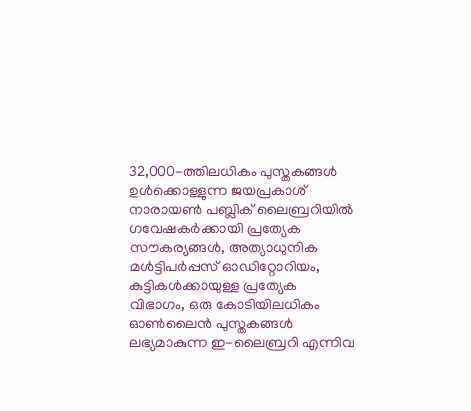32,000-ത്തിലധികം പുസ്തകങ്ങൾ ഉൾക്കൊള്ളുന്ന ജയപ്രകാശ് നാരായൺ പബ്ലിക് ലൈബ്രറിയിൽ ഗവേഷകർക്കായി പ്രത്യേക സൗകര്യങ്ങൾ, അത്യാധുനിക മൾട്ടിപർപ്പസ് ഓഡിറ്റോറിയം, കുട്ടികൾക്കായുള്ള പ്രത്യേക വിഭാഗം, ഒരു കോടിയിലധികം ഓൺലൈൻ പുസ്തകങ്ങൾ ലഭ്യമാകുന്ന ഇ-ലൈബ്രറി എന്നിവ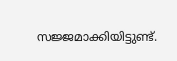സജ്ജമാക്കിയിട്ടുണ്ട്.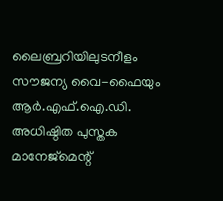ലൈബ്രറിയിലുടനീളം സൗജന്യ വൈ-ഫൈയും ആർ.എഫ്.ഐ.ഡി. അധിഷ്ഠിത പുസ്തക മാനേജ്മെന്റ്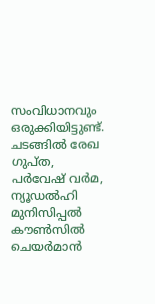സംവിധാനവും ഒരുക്കിയിട്ടുണ്ട്. ചടങ്ങിൽ രേഖ ഗുപ്ത, പർവേഷ് വർമ, ന്യൂഡൽഹി മുനിസിപ്പൽ കൗൺസിൽ ചെയർമാൻ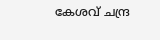കേശവ് ചന്ദ്ര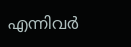എന്നിവർ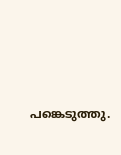പങ്കെടുത്തു.